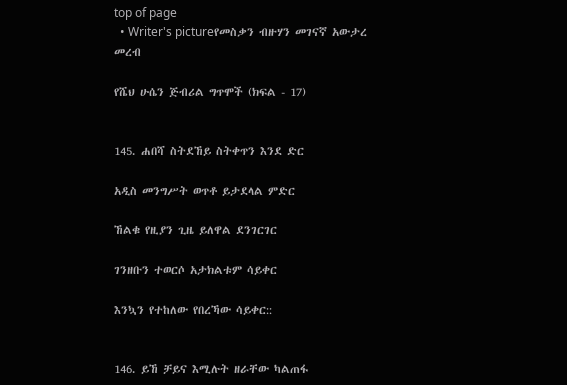top of page
  • Writer's pictureየመስቃን ብዙሃን መገናኛ አውታረ መረብ

የሼህ ሁሴን ጅብሪል ግጥሞች (ክፍል - 17)


145. ሐበሻ ስትደኸይ ስትቀጥን እንደ ድር

አዲስ መንግሥት ወጥቶ ይታደላል ምድር

ኸልቁ የዚያን ጊዜ ይለዋል ደንገርገር

ገንዘቡን ተወርሶ አታክልቱም ሳይቀር

እንኳን የተከለው የበረኻው ሳይቀር::


146. ይኸ ቻይና እሚሉት ዘራቸው ካልጠፋ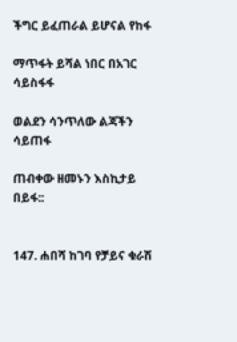ችግር ይፈጠራል ይሆናል የከፋ

ማጥፋት ይሻል ነበር በአገር ሳይስፋፋ

ወልደን ሳንጥለው ልጃችን ሳይጠፋ

ጠብቀው ዘመኑን እስኪታይ በይፋ::


147. ሐበሻ ከገባ የቻይና ቁራሽ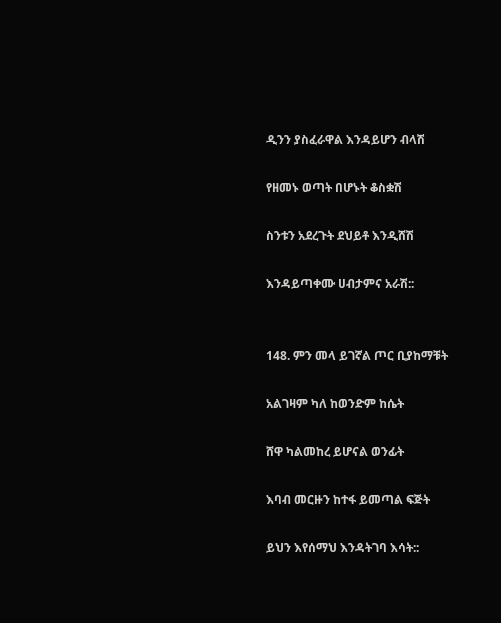ዲንን ያስፈራዋል እንዳይሆን ብላሽ

የዘመኑ ወጣት በሆኑት ቆስቋሽ

ስንቱን አደረጉት ደህይቶ እንዲሸሽ

እንዳይጣቀሙ ሀብታምና አራሽ::


148. ምን መላ ይገኛል ጦር ቢያከማቹት

አልገዛም ካለ ከወንድም ከሴት

ሸዋ ካልመከረ ይሆናል ወንፊት

እባብ መርዙን ከተፋ ይመጣል ፍጅት

ይህን እየሰማህ እንዳትገባ እሳት::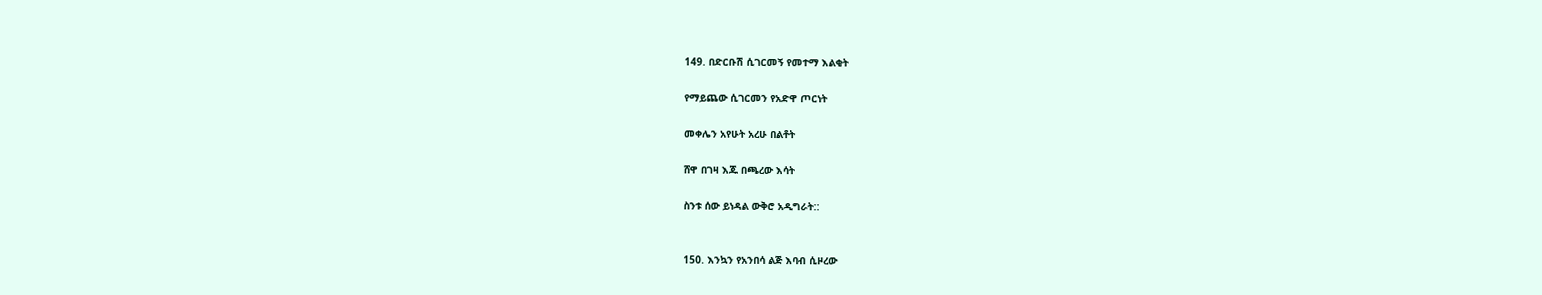149. በድርቡሽ ሲገርመኝ የመተማ እልቂት

የማይጨው ሲገርመን የአድዋ ጦርነት

መቀሌን አየሁት አረሁ በልቶት

ሸዋ በገዛ እጁ በጫረው እሳት

ስንቱ ሰው ይነዳል ውቅሮ አዲግራት::


150. እንኳን የአንበሳ ልጅ እባብ ሲዞረው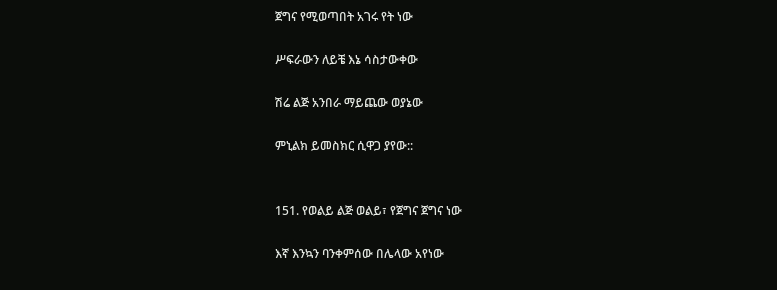ጀግና የሚወጣበት አገሩ የት ነው

ሥፍራውን ለይቼ እኔ ሳስታውቀው

ሽሬ ልጅ አንበራ ማይጨው ወያኔው

ምኒልክ ይመስክር ሲዋጋ ያየው::


151. የወልይ ልጅ ወልይ፣ የጀግና ጀግና ነው

እኛ እንኳን ባንቀምሰው በሌላው አየነው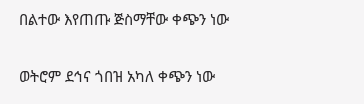በልተው እየጠጡ ጅስማቸው ቀጭን ነው

ወትሮም ደኅና ጎበዝ አካለ ቀጭን ነው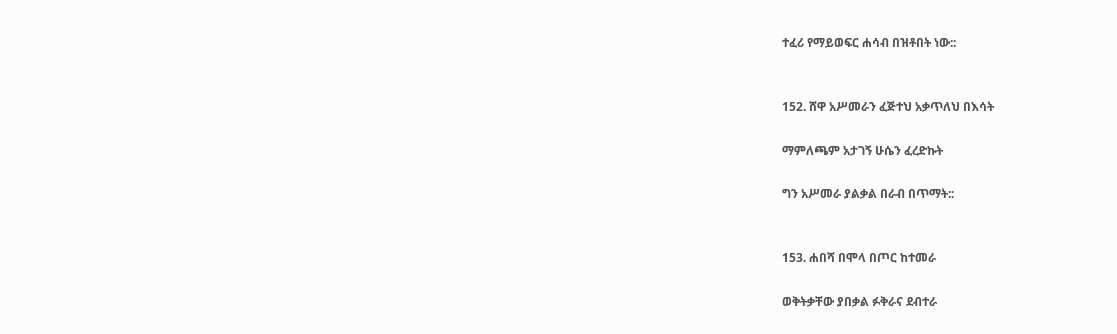ተፈሪ የማይወፍር ሐሳብ በዝቶበት ነው::


152. ሸዋ አሥመራን ፈጅተህ አቃጥለህ በእሳት

ማምለጫም አታገኝ ሁሴን ፈረድኩት

ግን አሥመራ ያልቃል በራብ በጥማት::


153. ሐበሻ በሞላ በጦር ከተመራ

ወቅትቃቸው ያበቃል ፉቅራና ደብተራ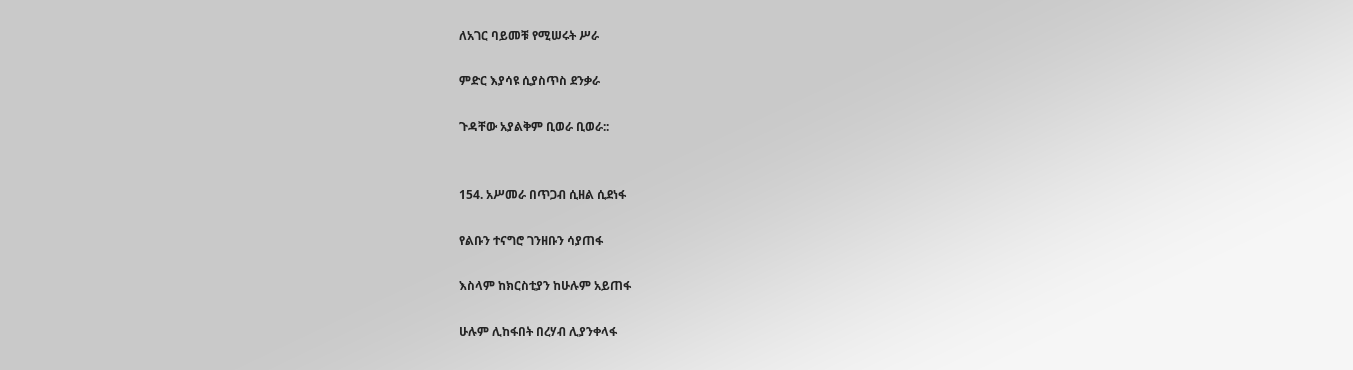ለአገር ባይመቹ የሚሠሩት ሥራ

ምድር እያሳዩ ሲያስጥስ ደንቃራ

ጉዳቸው አያልቅም ቢወራ ቢወራ::


154. አሥመራ በጥጋብ ሲዘል ሲደነፋ

የልቡን ተናግሮ ገንዘቡን ሳያጠፋ

እስላም ከክርስቲያን ከሁሉም አይጠፋ

ሁሉም ሊከፋበት በረሃብ ሊያንቀላፋ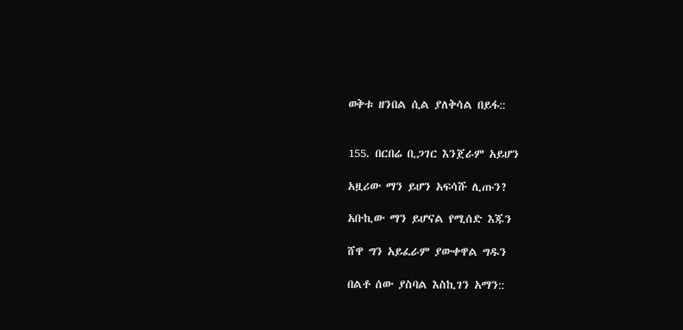ወቅቱ ዘንበል ሲል ያለቅሳል በይፋ::


155. በርበሬ ቢጋገር እንጀራም አይሆን

አዟሪው ማን ይሆን አፍሳሹ ሊጡን?

አቡኪው ማን ይሆናል የሚሰድ እጁን

ሸዋ ግን አይፈራም ያውቀዋል ግዱን

በልቶ ሰው ያስባል እስኪገን አማን::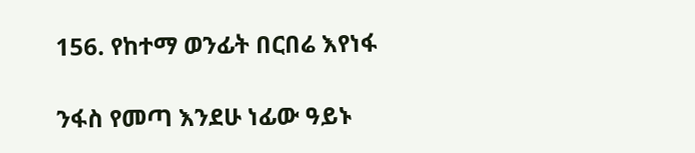156. የከተማ ወንፊት በርበሬ እየነፋ

ንፋስ የመጣ እንደሁ ነፊው ዓይኑ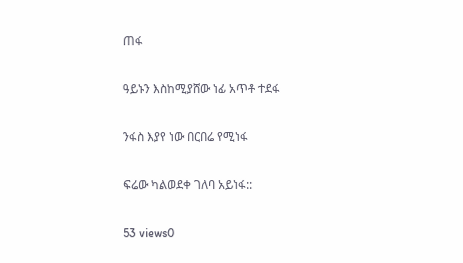ጠፋ

ዓይኑን እስከሚያሸው ነፊ አጥቶ ተደፋ

ንፋስ እያየ ነው በርበሬ የሚነፋ

ፍሬው ካልወደቀ ገለባ አይነፋ::

53 views0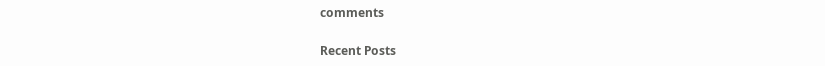comments

Recent Posts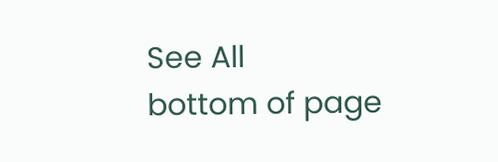See All
bottom of page